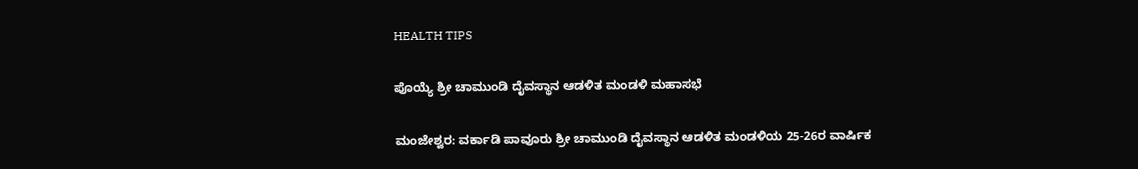HEALTH TIPS

ಪೊಯ್ಯೆ ಶ್ರೀ ಚಾಮುಂಡಿ ದೈವಸ್ಥಾನ ಆಡಳಿತ ಮಂಡಳಿ ಮಹಾಸಭೆ

ಮಂಜೇಶ್ವರ: ವರ್ಕಾಡಿ ಪಾವೂರು ಶ್ರೀ ಚಾಮುಂಡಿ ದೈವಸ್ಥಾನ ಆಡಳಿತ ಮಂಡಳಿಯ 25-26ರ ವಾರ್ಷಿಕ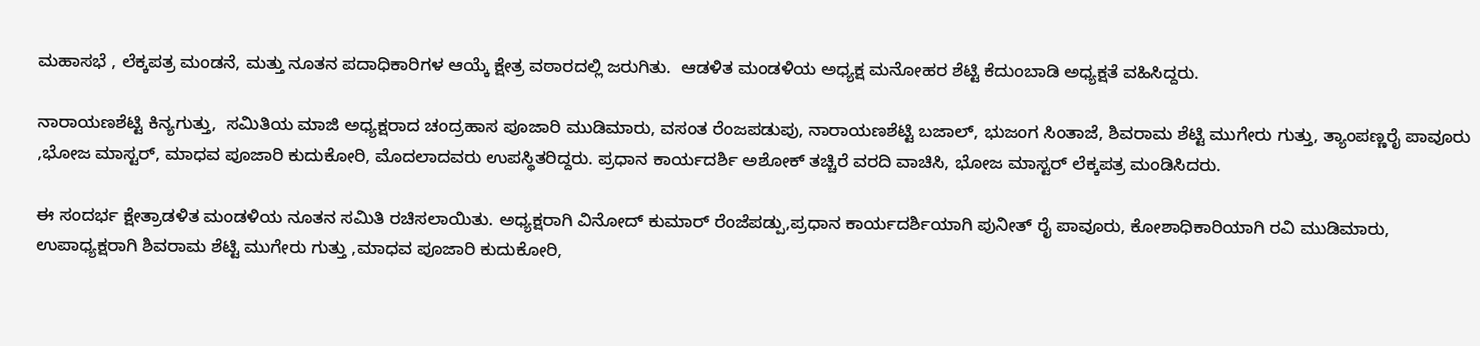ಮಹಾಸಭೆ , ಲೆಕ್ಕಪತ್ರ ಮಂಡನೆ, ಮತ್ತು ನೂತನ ಪದಾಧಿಕಾರಿಗಳ ಆಯ್ಕೆ ಕ್ಷೇತ್ರ ವಠಾರದಲ್ಲಿ ಜರುಗಿತು.  ಆಡಳಿತ ಮಂಡಳಿಯ ಅಧ್ಯಕ್ಷ ಮನೋಹರ ಶೆಟ್ಟಿ ಕೆದುಂಬಾಡಿ ಅಧ್ಯಕ್ಷತೆ ವಹಿಸಿದ್ದರು.

ನಾರಾಯಣಶೆಟ್ಟಿ ಕಿನ್ಯಗುತ್ತು,  ಸಮಿತಿಯ ಮಾಜಿ ಅಧ್ಯಕ್ಷರಾದ ಚಂದ್ರಹಾಸ ಪೂಜಾರಿ ಮುಡಿಮಾರು, ವಸಂತ ರೆಂಜಪಡುಪು, ನಾರಾಯಣಶೆಟ್ಟಿ ಬಜಾಲ್, ಭುಜಂಗ ಸಿಂತಾಜೆ, ಶಿವರಾಮ ಶೆಟ್ಟಿ ಮುಗೇರು ಗುತ್ತು, ತ್ಯಾಂಪಣ್ಣರೈ ಪಾವೂರು ,ಭೋಜ ಮಾಸ್ಟರ್, ಮಾಧವ ಪೂಜಾರಿ ಕುದುಕೋರಿ, ಮೊದಲಾದವರು ಉಪಸ್ಥಿತರಿದ್ದರು. ಪ್ರಧಾನ ಕಾರ್ಯದರ್ಶಿ ಅಶೋಕ್ ತಚ್ಚಿರೆ ವರದಿ ವಾಚಿಸಿ, ಭೋಜ ಮಾಸ್ಟರ್ ಲೆಕ್ಕಪತ್ರ ಮಂಡಿಸಿದರು.

ಈ ಸಂದರ್ಭ ಕ್ಷೇತ್ರಾಡಳಿತ ಮಂಡಳಿಯ ನೂತನ ಸಮಿತಿ ರಚಿಸಲಾಯಿತು. ಅಧ್ಯಕ್ಷರಾಗಿ ವಿನೋದ್ ಕುಮಾರ್ ರೆಂಜೆಪಡ್ಪು,ಪ್ರಧಾನ ಕಾರ್ಯದರ್ಶಿಯಾಗಿ ಪುನೀತ್ ರೈ ಪಾವೂರು, ಕೋಶಾಧಿಕಾರಿಯಾಗಿ ರವಿ ಮುಡಿಮಾರು, ಉಪಾಧ್ಯಕ್ಷರಾಗಿ ಶಿವರಾಮ ಶೆಟ್ಟಿ ಮುಗೇರು ಗುತ್ತು ,ಮಾಧವ ಪೂಜಾರಿ ಕುದುಕೋರಿ,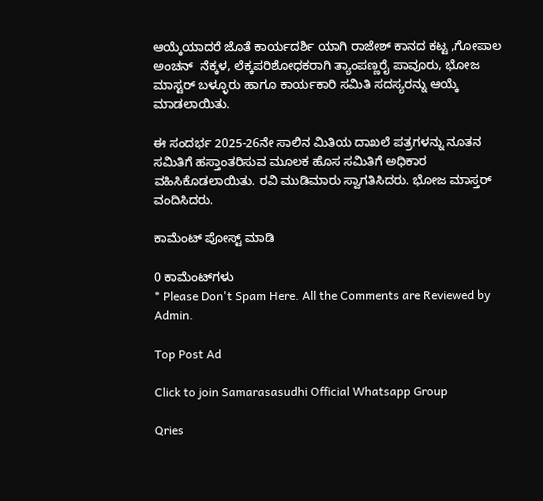ಆಯ್ಕೆಯಾದರೆ ಜೊತೆ ಕಾರ್ಯದರ್ಶಿ ಯಾಗಿ ರಾಜೇಶ್ ಕಾನದ ಕಟ್ಟ ,ಗೋಪಾಲ ಅಂಚನ್  ನೆಕ್ಕಳ, ಲೆಕ್ಕಪರಿಶೋಧಕರಾಗಿ ತ್ಯಾಂಪಣ್ಣರೈ ಪಾವೂರು, ಭೋಜ ಮಾಸ್ಟರ್ ಬಳ್ಳೂರು ಹಾಗೂ ಕಾರ್ಯಕಾರಿ ಸಮಿತಿ ಸದಸ್ಯರನ್ನು ಆಯ್ಕೆ ಮಾಡಲಾಯಿತು.

ಈ ಸಂದರ್ಭ 2025-26ನೇ ಸಾಲಿನ ಮಿತಿಯ ದಾಖಲೆ ಪತ್ರಗಳನ್ನು ನೂತನ ಸಮಿತಿಗೆ ಹಸ್ತಾಂತರಿಸುವ ಮೂಲಕ ಹೊಸ ಸಮಿತಿಗೆ ಅಧಿಕಾರ ವಹಿಸಿಕೊಡಲಾಯಿತು. ರವಿ ಮುಡಿಮಾರು ಸ್ವಾಗತಿಸಿದರು. ಭೋಜ ಮಾಸ್ತರ್ ವಂದಿಸಿದರು.

ಕಾಮೆಂಟ್‌‌ ಪೋಸ್ಟ್‌ ಮಾಡಿ

0 ಕಾಮೆಂಟ್‌ಗಳು
* Please Don't Spam Here. All the Comments are Reviewed by Admin.

Top Post Ad

Click to join Samarasasudhi Official Whatsapp Group

Qries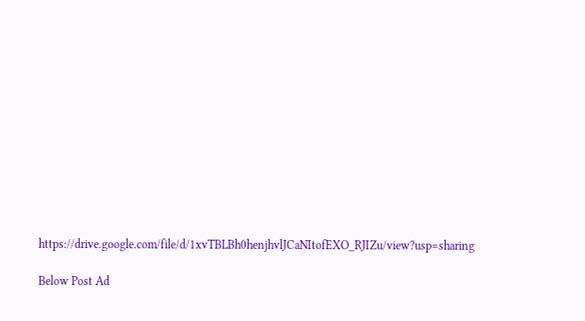https://drive.google.com/file/d/1xvTBLBh0henjhvlJCaNItofEXO_RJIZu/view?usp=sharing

Below Post Ad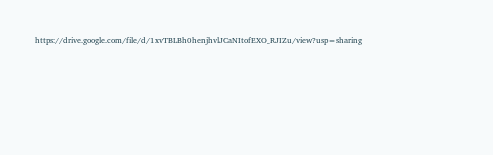https://drive.google.com/file/d/1xvTBLBh0henjhvlJCaNItofEXO_RJIZu/view?usp=sharing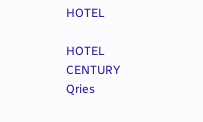HOTEL

HOTEL
CENTURY
Qries